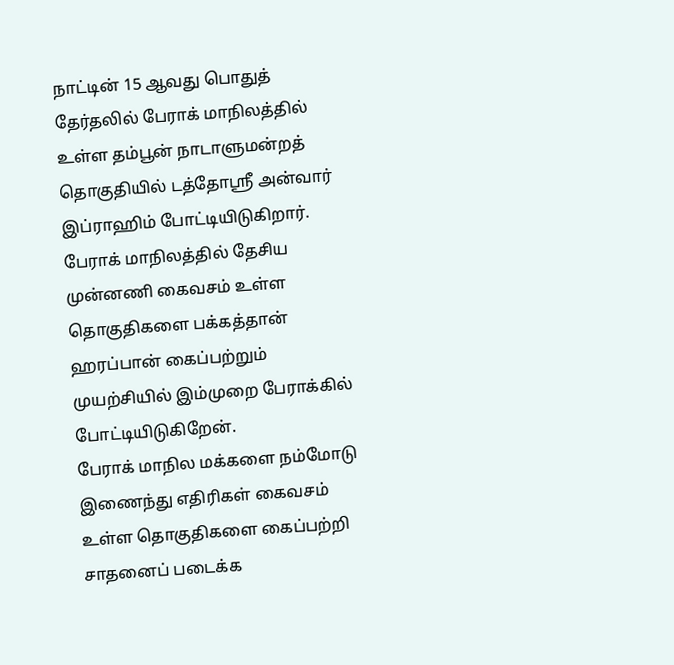நாட்டின் 15 ஆவது பொதுத் தேர்தலில் பேராக் மாநிலத்தில் உள்ள தம்பூன் நாடாளுமன்றத் தொகுதியில் டத்தோஸ்ரீ அன்வார் இப்ராஹிம் போட்டியிடுகிறார்.
பேராக் மாநிலத்தில் தேசிய முன்னணி கைவசம் உள்ள தொகுதிகளை பக்கத்தான் ஹரப்பான் கைப்பற்றும் முயற்சியில் இம்முறை பேராக்கில் போட்டியிடுகிறேன்.
பேராக் மாநில மக்களை நம்மோடு இணைந்து எதிரிகள் கைவசம் உள்ள தொகுதிகளை கைப்பற்றி சாதனைப் படைக்க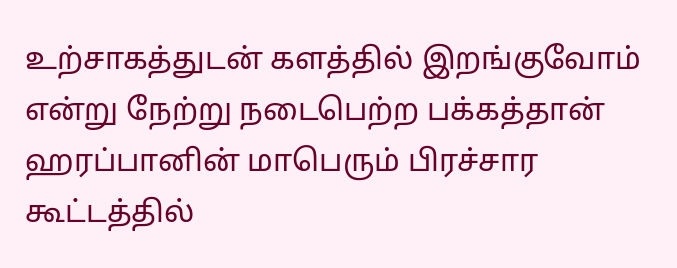உற்சாகத்துடன் களத்தில் இறங்குவோம் என்று நேற்று நடைபெற்ற பக்கத்தான் ஹரப்பானின் மாபெரும் பிரச்சார கூட்டத்தில்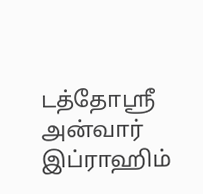டத்தோஸ்ரீ அன்வார் இப்ராஹிம்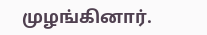முழங்கினார்.